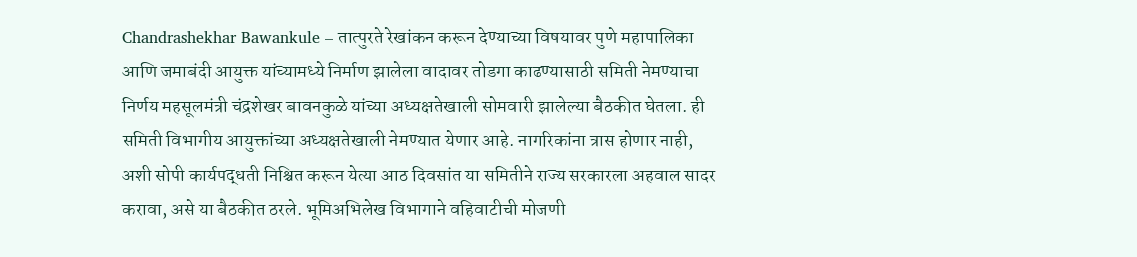Chandrashekhar Bawankule – तात्पुरते रेखांकन करून देण्याच्या विषयावर पुणे महापालिका आणि जमाबंदी आयुक्त यांच्यामध्ये निर्माण झालेला वादावर तोडगा काढण्यासाठी समिती नेमण्याचा निर्णय महसूलमंत्री चंद्रशेखर बावनकुळे यांच्या अध्यक्षतेखाली सोमवारी झालेल्या बैठकीत घेतला. ही समिती विभागीय आयुक्तांच्या अध्यक्षतेखाली नेमण्यात येणार आहे. नागरिकांना त्रास होणार नाही, अशी सोपी कार्यपद्धती निश्चित करून येत्या आठ दिवसांत या समितीने राज्य सरकारला अहवाल सादर करावा, असे या बैठकीत ठरले. भूमिअभिलेख विभागाने वहिवाटीची मोजणी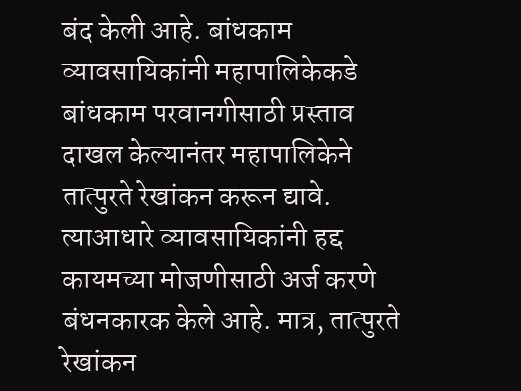बंद केली आहे. बांधकाम व्यावसायिकांनी महापालिकेकडे बांधकाम परवानगीसाठी प्रस्ताव दाखल केल्यानंतर महापालिकेने तात्पुरते रेखांकन करून द्यावे. त्याआधारे व्यावसायिकांनी हद्द कायमच्या मोजणीसाठी अर्ज करणे बंधनकारक केले आहे. मात्र, तात्पुरते रेखांकन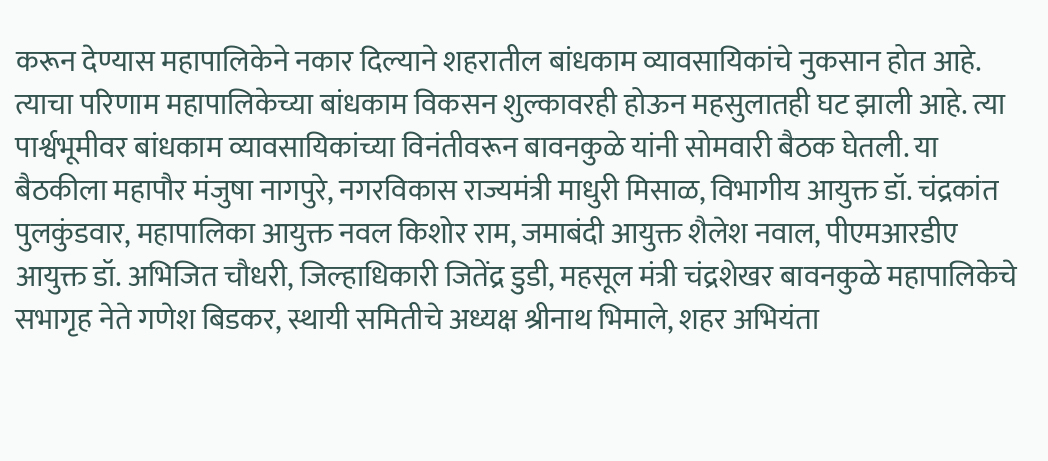करून देण्यास महापालिकेने नकार दिल्याने शहरातील बांधकाम व्यावसायिकांचे नुकसान होत आहे. त्याचा परिणाम महापालिकेच्या बांधकाम विकसन शुल्कावरही होऊन महसुलातही घट झाली आहे. त्या पार्श्वभूमीवर बांधकाम व्यावसायिकांच्या विनंतीवरून बावनकुळे यांनी सोमवारी बैठक घेतली. या बैठकीला महापौर मंजुषा नागपुरे, नगरविकास राज्यमंत्री माधुरी मिसाळ, विभागीय आयुक्त डॉ. चंद्रकांत पुलकुंडवार, महापालिका आयुक्त नवल किशोर राम, जमाबंदी आयुक्त शैलेश नवाल, पीएमआरडीए आयुक्त डॉ. अभिजित चौधरी, जिल्हाधिकारी जितेंद्र डुडी, महसूल मंत्री चंद्रशेखर बावनकुळे महापालिकेचे सभागृह नेते गणेश बिडकर, स्थायी समितीचे अध्यक्ष श्रीनाथ भिमाले, शहर अभियंता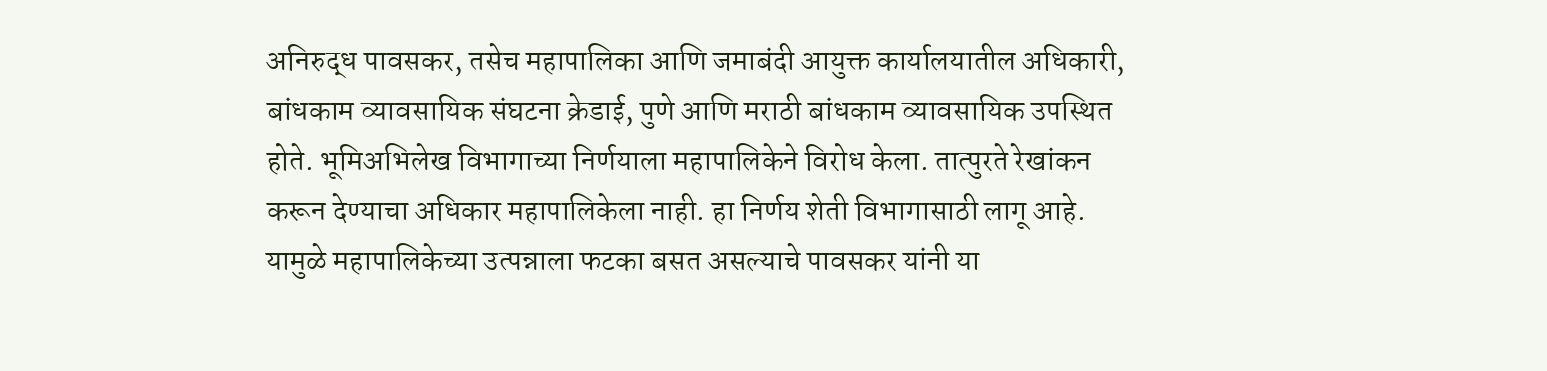अनिरुद्ध पावसकर, तसेच महापालिका आणि जमाबंदी आयुक्त कार्यालयातील अधिकारी, बांधकाम व्यावसायिक संघटना क्रेडाई, पुणे आणि मराठी बांधकाम व्यावसायिक उपस्थित होते. भूमिअभिलेख विभागाच्या निर्णयाला महापालिकेने विरोध केला. तात्पुरते रेखांकन करून देण्याचा अधिकार महापालिकेला नाही. हा निर्णय शेती विभागासाठी लागू आहे. यामुळे महापालिकेच्या उत्पन्नाला फटका बसत असल्याचे पावसकर यांनी या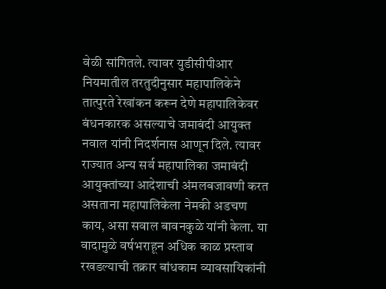वेळी सांगितले. त्यावर युडीसीपीआर नियमातील तरतुदीनुसार महापालिकेने तात्पुरते रेखांकन करून देणे महापालिकेवर बंधनकारक असल्याचे जमाबंदी आयुक्त नवाल यांनी निदर्शनास आणून दिले. त्यावर राज्यात अन्य सर्व महापालिका जमाबंदी आयुक्तांच्या आदेशाची अंमलबजावणी करत असताना महापालिकेला नेमकी अडचण काय, असा सवाल बावनकुळे यांनी केला. या वादामुळे वर्षभराहून अधिक काळ प्रस्ताव रखडल्याची तक्रार बांधकाम व्यावसायिकांनी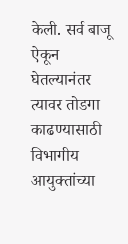केली. सर्व बाजू ऐकून घेतल्यानंतर त्यावर तोडगा काढण्यासाठी विभागीय आयुक्तांच्या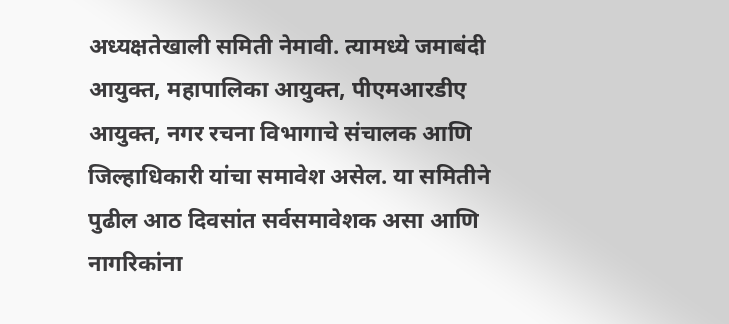अध्यक्षतेखाली समिती नेमावी. त्यामध्ये जमाबंदी आयुक्त, महापालिका आयुक्त, पीएमआरडीए आयुक्त, नगर रचना विभागाचे संचालक आणि जिल्हाधिकारी यांचा समावेश असेल. या समितीने पुढील आठ दिवसांत सर्वसमावेशक असा आणि नागरिकांना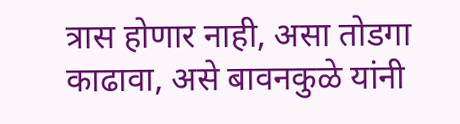त्रास होणार नाही, असा तोडगा काढावा, असे बावनकुळे यांनी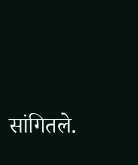सांगितले.